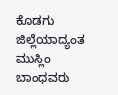ಕೊಡಗು ಜಿಲ್ಲೆಯಾದ್ಯಂತ ಮುಸ್ಲಿಂ ಬಾಂಧವರು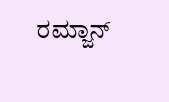ರಮ್ಜಾನ್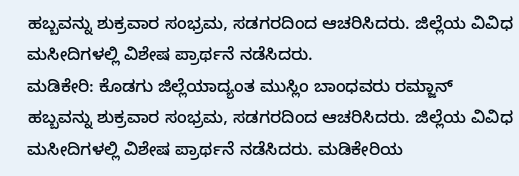ಹಬ್ಬವನ್ನು ಶುಕ್ರವಾರ ಸಂಭ್ರಮ, ಸಡಗರದಿಂದ ಆಚರಿಸಿದರು. ಜಿಲ್ಲೆಯ ವಿವಿಧ ಮಸೀದಿಗಳಲ್ಲಿ ವಿಶೇಷ ಪ್ರಾರ್ಥನೆ ನಡೆಸಿದರು.
ಮಡಿಕೇರಿ: ಕೊಡಗು ಜಿಲ್ಲೆಯಾದ್ಯಂತ ಮುಸ್ಲಿಂ ಬಾಂಧವರು ರಮ್ಜಾನ್ ಹಬ್ಬವನ್ನು ಶುಕ್ರವಾರ ಸಂಭ್ರಮ, ಸಡಗರದಿಂದ ಆಚರಿಸಿದರು. ಜಿಲ್ಲೆಯ ವಿವಿಧ ಮಸೀದಿಗಳಲ್ಲಿ ವಿಶೇಷ ಪ್ರಾರ್ಥನೆ ನಡೆಸಿದರು. ಮಡಿಕೇರಿಯ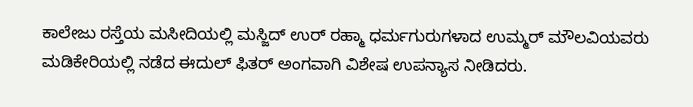ಕಾಲೇಜು ರಸ್ತೆಯ ಮಸೀದಿಯಲ್ಲಿ ಮಸ್ಜಿದ್ ಉರ್ ರಹ್ಮಾ ಧರ್ಮಗುರುಗಳಾದ ಉಮ್ಮರ್ ಮೌಲವಿಯವರು ಮಡಿಕೇರಿಯಲ್ಲಿ ನಡೆದ ಈದುಲ್ ಫಿತರ್ ಅಂಗವಾಗಿ ವಿಶೇಷ ಉಪನ್ಯಾಸ ನೀಡಿದರು.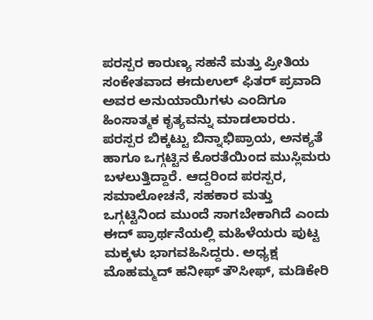ಪರಸ್ಪರ ಕಾರುಣ್ಯ ಸಹನೆ ಮತ್ತು ಪ್ರೀತಿಯ ಸಂಕೇತವಾದ ಈದುಉಲ್ ಫಿತರ್ ಪ್ರವಾದಿ ಅವರ ಅನುಯಾಯಿಗಳು ಎಂದಿಗೂ ಹಿಂಸಾತ್ಮಕ ಕೃತ್ಯವನ್ನು ಮಾಡಲಾರರು. ಪರಸ್ಪರ ಬಿಕ್ಕಟ್ಟು ಬಿನ್ನಾಭಿಪ್ರಾಯ, ಅನಕ್ಯತೆ ಹಾಗೂ ಒಗ್ಗಟ್ಟಿನ ಕೊರತೆಯಿಂದ ಮುಸ್ಲಿಮರು ಬಳಲುತ್ತಿದ್ದಾರೆ. ಆದ್ದರಿಂದ ಪರಸ್ಪರ, ಸಮಾಲೋಚನೆ, ಸಹಕಾರ ಮತ್ತು ಒಗ್ಗಟ್ಟಿನಿಂದ ಮುಂದೆ ಸಾಗಬೇಕಾಗಿದೆ ಎಂದು ಈದ್ ಪ್ರಾರ್ಥನೆಯಲ್ಲಿ ಮಹಿಳೆಯರು ಪುಟ್ಟ ಮಕ್ಕಳು ಭಾಗವಹಿಸಿದ್ದರು. ಅಧ್ಯಕ್ಷ ಮೊಹಮ್ಮದ್ ಹನೀಫ್ ತೌಸೀಫ್, ಮಡಿಕೇರಿ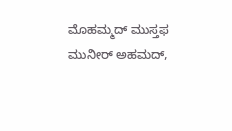ಮೊಹಮ್ಮದ್ ಮುಸ್ತಫ ಮುನೀರ್ ಅಹಮದ್,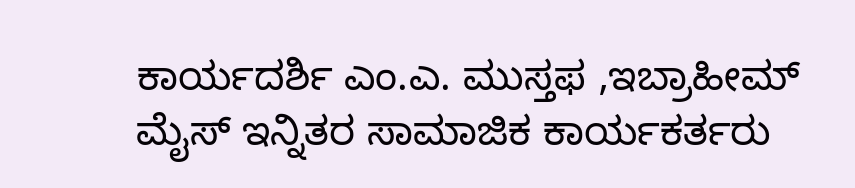ಕಾರ್ಯದರ್ಶಿ ಎಂ.ಎ. ಮುಸ್ತಫ ,ಇಬ್ರಾಹೀಮ್ ಮೈಸ್ ಇನ್ನಿತರ ಸಾಮಾಜಿಕ ಕಾರ್ಯಕರ್ತರು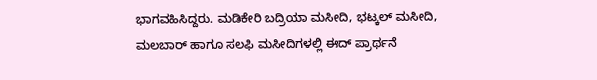ಭಾಗವಹಿಸಿದ್ದರು. ಮಡಿಕೇರಿ ಬದ್ರಿಯಾ ಮಸೀದಿ, ಭಟ್ಕಲ್ ಮಸೀದಿ, ಮಲಬಾರ್ ಹಾಗೂ ಸಲಫಿ ಮಸೀದಿಗಳಲ್ಲಿ ಈದ್ ಪ್ರಾರ್ಥನೆ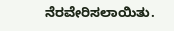ನೆರವೇರಿಸಲಾಯಿತು.